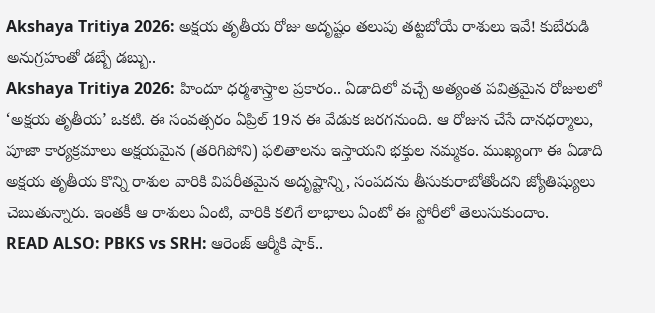Akshaya Tritiya 2026: అక్షయ తృతీయ రోజు అదృష్టం తలుపు తట్టబోయే రాశులు ఇవే! కుబేరుడి అనుగ్రహంతో డబ్బే డబ్బు..
Akshaya Tritiya 2026: హిందూ ధర్మశాస్త్రాల ప్రకారం.. ఏడాదిలో వచ్చే అత్యంత పవిత్రమైన రోజులలో ‘అక్షయ తృతీయ’ ఒకటి. ఈ సంవత్సరం ఏప్రిల్ 19న ఈ వేడుక జరగనుంది. ఆ రోజున చేసే దానధర్మాలు, పూజా కార్యక్రమాలు అక్షయమైన (తరిగిపోని) ఫలితాలను ఇస్తాయని భక్తుల నమ్మకం. ముఖ్యంగా ఈ ఏడాది అక్షయ తృతీయ కొన్ని రాశుల వారికి విపరీతమైన అదృష్టాన్ని, సంపదను తీసుకురాబోతోందని జ్యోతిష్యులు చెబుతున్నారు. ఇంతకీ ఆ రాశులు ఏంటి, వారికి కలిగే లాభాలు ఏంటో ఈ స్టోరీలో తెలుసుకుందాం.
READ ALSO: PBKS vs SRH: ఆరెంజ్ ఆర్మీకి షాక్..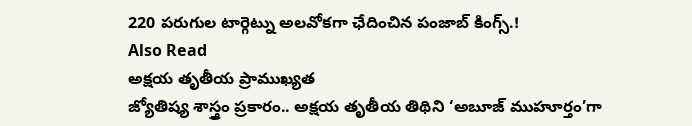220 పరుగుల టార్గెట్ను అలవోకగా ఛేదించిన పంజాబ్ కింగ్స్.!
Also Read
అక్షయ తృతీయ ప్రాముఖ్యత
జ్యోతిష్య శాస్త్రం ప్రకారం.. అక్షయ తృతీయ తిథిని ‘అబూజ్ ముహూర్తం’గా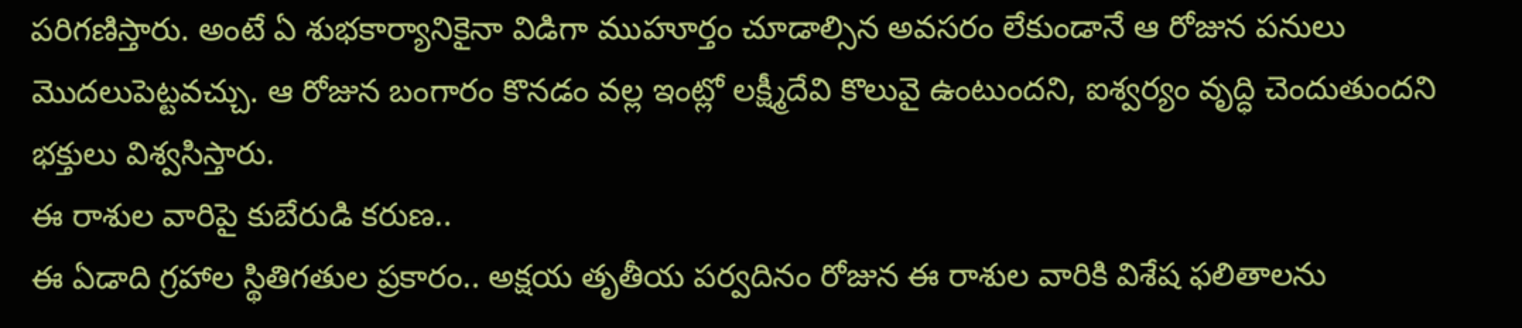పరిగణిస్తారు. అంటే ఏ శుభకార్యానికైనా విడిగా ముహూర్తం చూడాల్సిన అవసరం లేకుండానే ఆ రోజున పనులు మొదలుపెట్టవచ్చు. ఆ రోజున బంగారం కొనడం వల్ల ఇంట్లో లక్ష్మీదేవి కొలువై ఉంటుందని, ఐశ్వర్యం వృద్ధి చెందుతుందని భక్తులు విశ్వసిస్తారు.
ఈ రాశుల వారిపై కుబేరుడి కరుణ..
ఈ ఏడాది గ్రహాల స్థితిగతుల ప్రకారం.. అక్షయ తృతీయ పర్వదినం రోజున ఈ రాశుల వారికి విశేష ఫలితాలను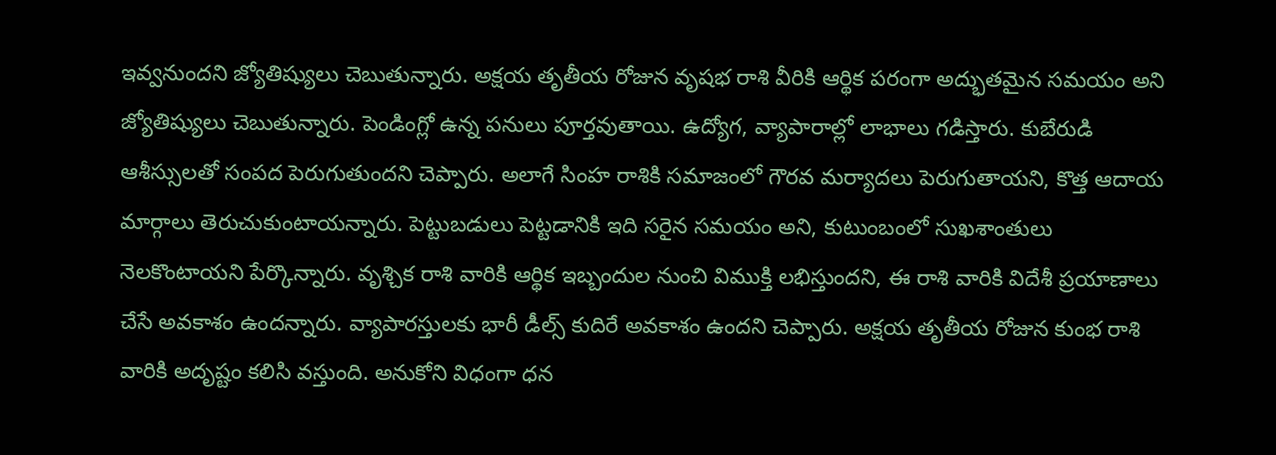ఇవ్వనుందని జ్యోతిష్యులు చెబుతున్నారు. అక్షయ తృతీయ రోజున వృషభ రాశి వీరికి ఆర్థిక పరంగా అద్భుతమైన సమయం అని జ్యోతిష్యులు చెబుతున్నారు. పెండింగ్లో ఉన్న పనులు పూర్తవుతాయి. ఉద్యోగ, వ్యాపారాల్లో లాభాలు గడిస్తారు. కుబేరుడి ఆశీస్సులతో సంపద పెరుగుతుందని చెప్పారు. అలాగే సింహ రాశికి సమాజంలో గౌరవ మర్యాదలు పెరుగుతాయని, కొత్త ఆదాయ మార్గాలు తెరుచుకుంటాయన్నారు. పెట్టుబడులు పెట్టడానికి ఇది సరైన సమయం అని, కుటుంబంలో సుఖశాంతులు నెలకొంటాయని పేర్కొన్నారు. వృశ్చిక రాశి వారికి ఆర్థిక ఇబ్బందుల నుంచి విముక్తి లభిస్తుందని, ఈ రాశి వారికి విదేశీ ప్రయాణాలు చేసే అవకాశం ఉందన్నారు. వ్యాపారస్తులకు భారీ డీల్స్ కుదిరే అవకాశం ఉందని చెప్పారు. అక్షయ తృతీయ రోజున కుంభ రాశి వారికి అదృష్టం కలిసి వస్తుంది. అనుకోని విధంగా ధన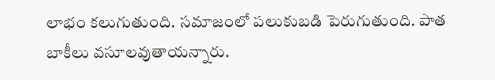లాభం కలుగుతుంది. సమాజంలో పలుకుబడి పెరుగుతుంది. పాత బాకీలు వసూలవుతాయన్నారు.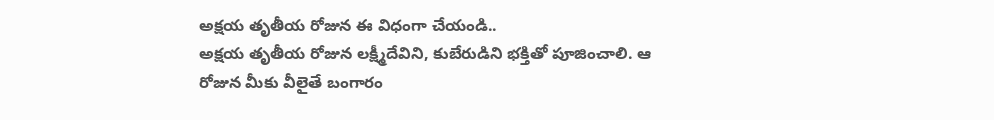అక్షయ తృతీయ రోజున ఈ విధంగా చేయండి..
అక్షయ తృతీయ రోజున లక్ష్మీదేవిని, కుబేరుడిని భక్తితో పూజించాలి. ఆ రోజున మీకు వీలైతే బంగారం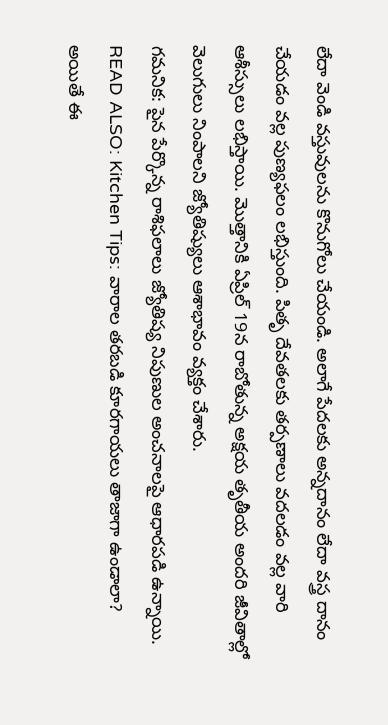లేదా వెండి వస్తువులను కొనుగోలు చేయండి. అలాగే పేదలకు అన్నదానం లేదా వస్త్ర దానం చేయడం వల్ల పుణ్యఫలం లభిస్తుంది. పితృ దేవతలకు తర్పణాలు వదలడం వల్ల వారి ఆశీస్సులు లభిస్తాయి. మొత్తానికి ఏప్రిల్ 19న రాబోతున్న అక్షయ తృతీయ అందరి జీవితాల్లో వెలుగులు నింపాలని జ్యోతిష్యులు ఆశాభావం వ్యక్తం చేశారు.
గమనిక: పైన పేర్కొన్న రాశిఫలాలు జ్యోతిష్య నిపుణుల అంచనాలపై ఆధారపడి ఉన్నాయి.
READ ALSO: Kitchen Tips: వారాల తరబడి కూరగాయలు తాజాగా ఉండాలా? అయితే ఈ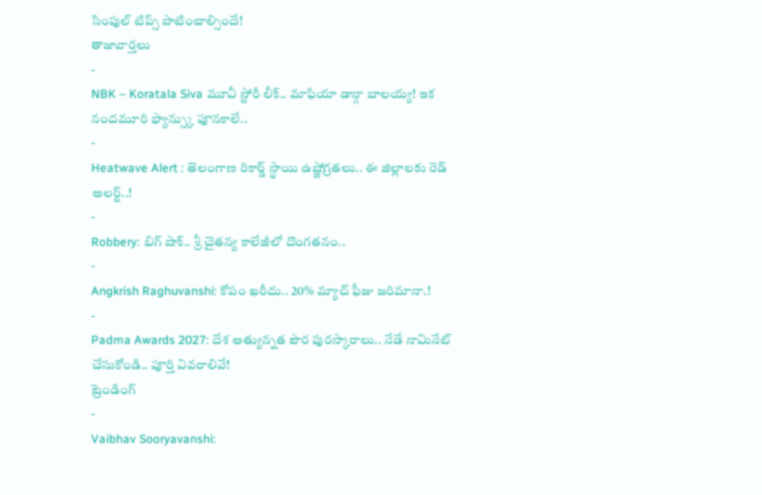సింపుల్ టిప్స్ పాటించాల్సిందే!
తాజావార్తలు
-
NBK – Koratala Siva మూవీ స్టోరీ లీక్.. మాఫియా డాన్గా బాలయ్య! ఇక నందమూరి ఫ్యాన్స్కు పూనకాలే..
-
Heatwave Alert : తెలంగాణ రికార్డ్ స్థాయి ఉష్ణోగ్రతలు.. ఈ జిల్లాలకు రెడ్ అలర్ట్..!
-
Robbery: బిగ్ షాక్.. శ్రీ చైతన్య కాలేజీలో దొంగతనం..
-
Angkrish Raghuvanshi: కోపం ఖరీదు.. 20% మ్యాచ్ ఫీజు జరిమానా.!
-
Padma Awards 2027: దేశ అత్యున్నత పౌర పురస్కారాలు.. నేడే నామినేట్ చేసుకోండి.. పూర్తి వివరాలివే!
ట్రెండింగ్
-
Vaibhav Sooryavanshi: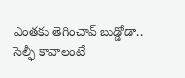ఎంతకు తెగించావ్ బుడ్డోడా.. సెల్ఫీ కావాలంటే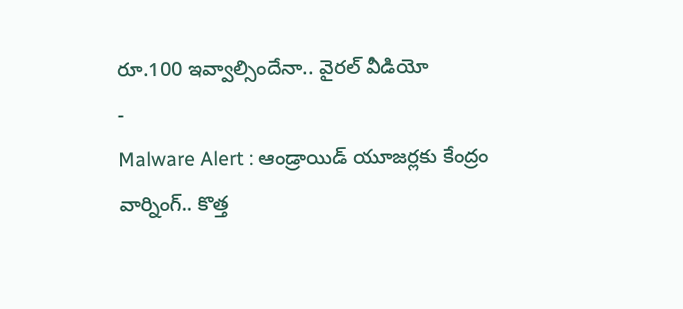రూ.100 ఇవ్వాల్సిందేనా.. వైరల్ వీడియో
-
Malware Alert : ఆండ్రాయిడ్ యూజర్లకు కేంద్రం వార్నింగ్.. కొత్త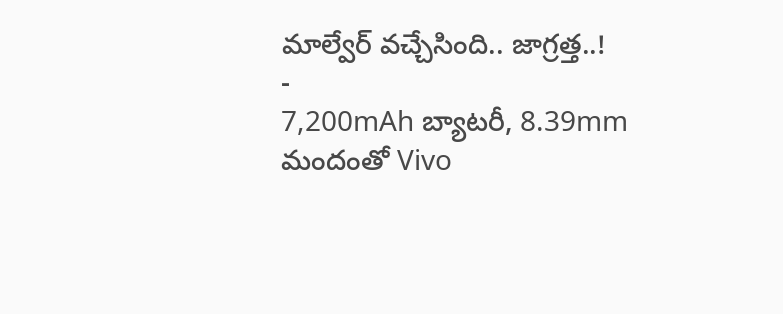మాల్వేర్ వచ్చేసింది.. జాగ్రత్త..!
-
7,200mAh బ్యాటరీ, 8.39mm మందంతో Vivo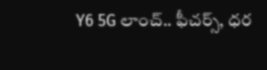Y6 5G లాంచ్.. ఫీచర్స్, ధర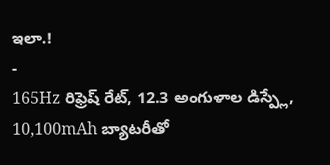ఇలా.!
-
165Hz రిఫ్రెష్ రేట్, 12.3 అంగుళాల డిస్ప్లే, 10,100mAh బ్యాటరీతో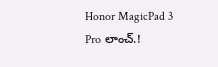Honor MagicPad 3 Pro లాంచ్.!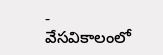-
వేసవికాలంలో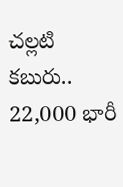చల్లటి కబురు.. 22,000 భారీ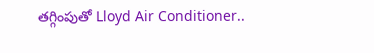తగ్గింపుతో Lloyd Air Conditioner..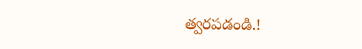త్వరపడండి.!